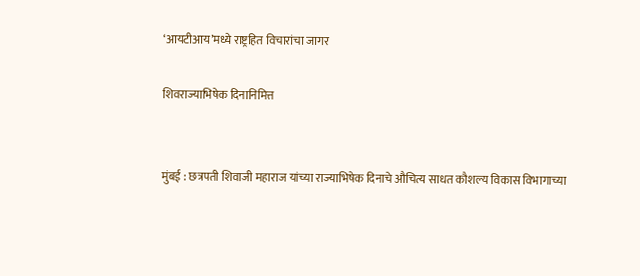‘आयटीआय’मध्ये राष्ट्रहित विचारांचा जागर

शिवराज्याभिषेक दिनानिमित्त


मुंबई : छत्रपती शिवाजी महाराज यांच्या राज्याभिषेक दिनाचे औचित्य साधत कौशल्य विकास विभागाच्या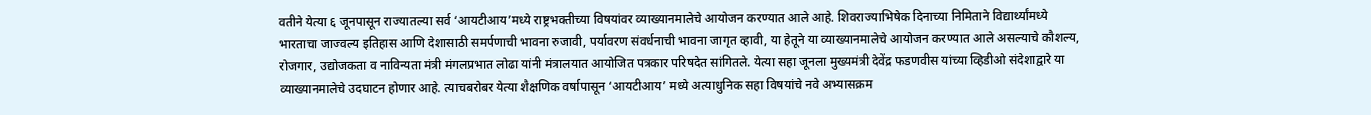वतीने येत्या ६ जूनपासून राज्यातल्या सर्व ‘आयटीआय’मध्ये राष्ट्रभक्तीच्या विषयांवर व्याख्यानमालेचे आयोजन करण्यात आले आहे. शिवराज्याभिषेक दिनाच्या निमिताने विद्यार्थ्यांमध्ये भारताचा जाज्वल्य इतिहास आणि देशासाठी समर्पणाची भावना रुजावी, पर्यावरण संवर्धनाची भावना जागृत व्हावी, या हेतूने या व्याख्यानमालेचे आयोजन करण्यात आले असल्याचे कौशल्य, रोजगार, उद्योजकता व नाविन्यता मंत्री मंगलप्रभात लोढा यांनी मंत्रालयात आयोजित पत्रकार परिषदेत सांगितले. येत्या सहा जूनला मुख्यमंत्री देवेंद्र फडणवीस यांच्या व्हिडीओ संदेशाद्वारे या व्याख्यानमालेचे उदघाटन होणार आहे. त्याचबरोबर येत्या शैक्षणिक वर्षापासून ‘आयटीआय’ मध्ये अत्याधुनिक सहा विषयांचे नवे अभ्यासक्रम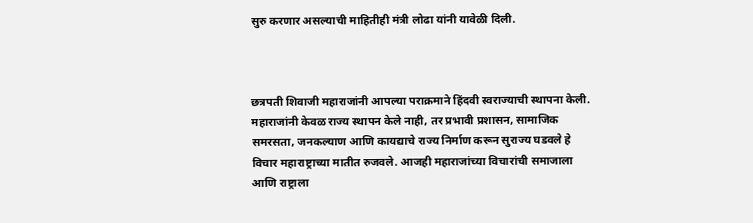सुरु करणार असल्याची माहितीही मंत्री लोढा यांनी यावेळी दिली.



छत्रपती शिवाजी महाराजांनी आपल्या पराक्रमाने हिंदवी स्वराज्याची स्थापना केली. महाराजांनी केवळ राज्य स्थापन केले नाही, तर प्रभावी प्रशासन, सामाजिक समरसता, जनकल्याण आणि कायद्याचे राज्य निर्माण करून सुराज्य घडवले हे विचार महाराष्ट्राच्या मातीत रुजवले. आजही महाराजांच्या विचारांची समाजाला आणि राष्ट्राला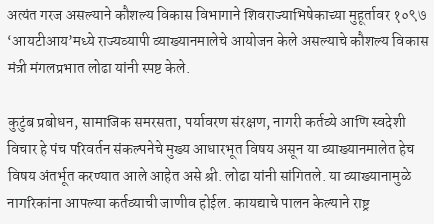अत्यंत गरज असल्याने कौशल्य विकास विभागाने शिवराज्याभिषेकाच्या मुहूर्तावर १०९७ ‘आयटीआय’मध्ये राज्यव्यापी व्याख्यानमालेचे आयोजन केले असल्याचे कौशल्य विकास मंत्री मंगलप्रभात लोढा यांनी स्पष्ट केले.

कुटुंब प्रबोधन, सामाजिक समरसता, पर्यावरण संरक्षण, नागरी कर्तव्ये आणि स्वदेशी विचार हे पंच परिवर्तन संकल्पनेचे मुख्य आधारभूत विषय असून या व्याख्यानमालेत हेच विषय अंतर्भूत करण्यात आले आहेत असे श्री. लोढा यांनी सांगितले. या व्याख्यानामुळे नागरिकांना आपल्या कर्तव्याची जाणीव होईल. कायद्याचे पालन केल्याने राष्ट्र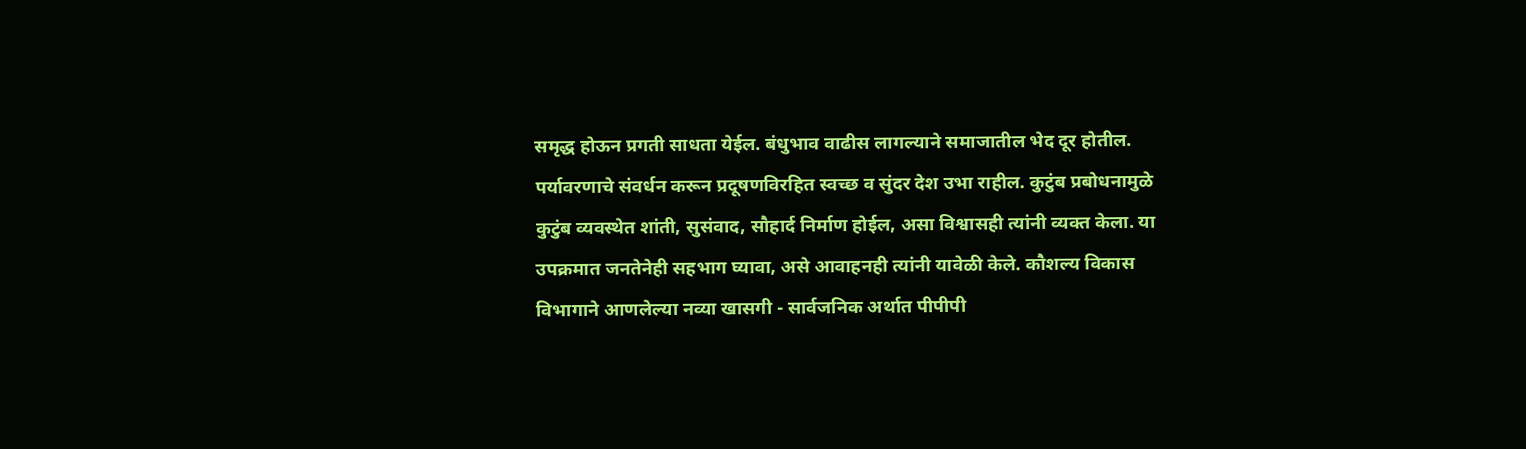समृद्ध होऊन प्रगती साधता येईल. बंधुभाव वाढीस लागल्याने समाजातील भेद दूर होतील. पर्यावरणाचे संवर्धन करून प्रदूषणविरहित स्वच्छ व सुंदर देश उभा राहील. कुटुंब प्रबोधनामुळे कुटुंब व्यवस्थेत शांती, सुसंवाद, सौहार्द निर्माण होईल, असा विश्वासही त्यांनी व्यक्त केला. या उपक्रमात जनतेनेही सहभाग घ्यावा, असे आवाहनही त्यांनी यावेळी केले. कौशल्य विकास विभागाने आणलेल्या नव्या खासगी - सार्वजनिक अर्थात पीपीपी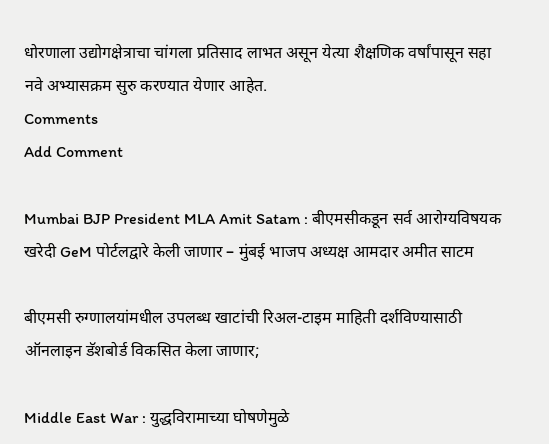धोरणाला उद्योगक्षेत्राचा चांगला प्रतिसाद लाभत असून येत्या शैक्षणिक वर्षांपासून सहा नवे अभ्यासक्रम सुरु करण्यात येणार आहेत.
Comments
Add Comment

Mumbai BJP President MLA Amit Satam : बीएमसीकडून सर्व आरोग्यविषयक खरेदी GeM पोर्टलद्वारे केली जाणार – मुंबई भाजप अध्यक्ष आमदार अमीत साटम

बीएमसी रुग्णालयांमधील उपलब्ध खाटांची रिअल-टाइम माहिती दर्शविण्यासाठी ऑनलाइन डॅशबोर्ड विकसित केला जाणार;

Middle East War : युद्धविरामाच्या घोषणेमुळे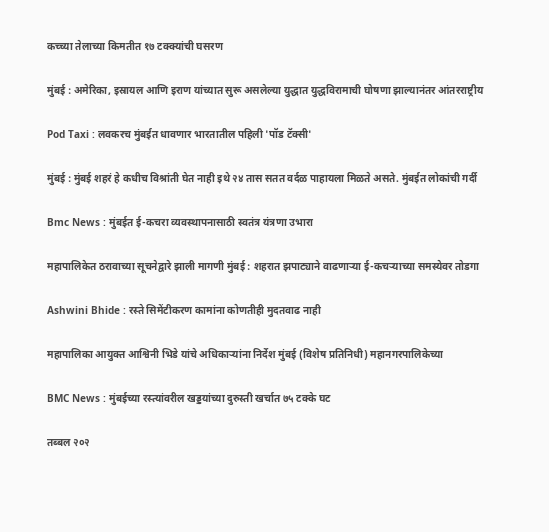कच्च्या तेलाच्या किमतीत १७ टक्क्यांची घसरण

मुंबई : अमेरिका, इस्रायल आणि इराण यांच्यात सुरू असलेल्या युद्धात युद्धविरामाची घोषणा झाल्यानंतर आंतरराष्ट्रीय

Pod Taxi : लवकरच मुंबईत धावणार भारतातील पहिली 'पॉड टॅक्सी'

मुंबई : मुंबई शहरं हे कधीच विश्रांती घेत नाही इथे २४ तास सतत वर्दळ पाहायला मिळते असते. मुंबईत लोकांची गर्दी

Bmc News : मुंबईत ई-कचरा व्यवस्थापनासाठी स्वतंत्र यंत्रणा उभारा

महापालिकेत ठरावाच्या सूचनेद्वारे झाली मागणी मुंबई : शहरात झपाट्याने वाढणाऱ्या ई-कचऱ्याच्या समस्येवर तोडगा

Ashwini Bhide : रस्ते सिमेंटीकरण कामांना कोणतीही मुदतवाढ नाही

महापालिका आयुक्त आश्विनी भिडे यांचे अधिकाऱ्यांना निर्देश मुंबई (विशेष प्रतिनिधी) महानगरपालिकेच्या

BMC News : मुंबईच्या रस्त्यांवरील खड्डयांच्या दुरुस्ती खर्चात ७५ टक्के घट

तब्बल २०२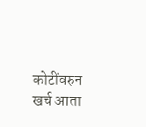कोटींवरुन खर्च आता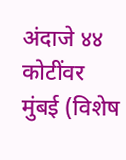अंदाजे ४४ कोटींवर मुंबई (विशेष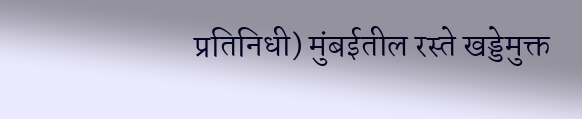प्रतिनिधी) मुंबईतील रस्ते खड्डेमुक्त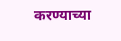करण्याच्या